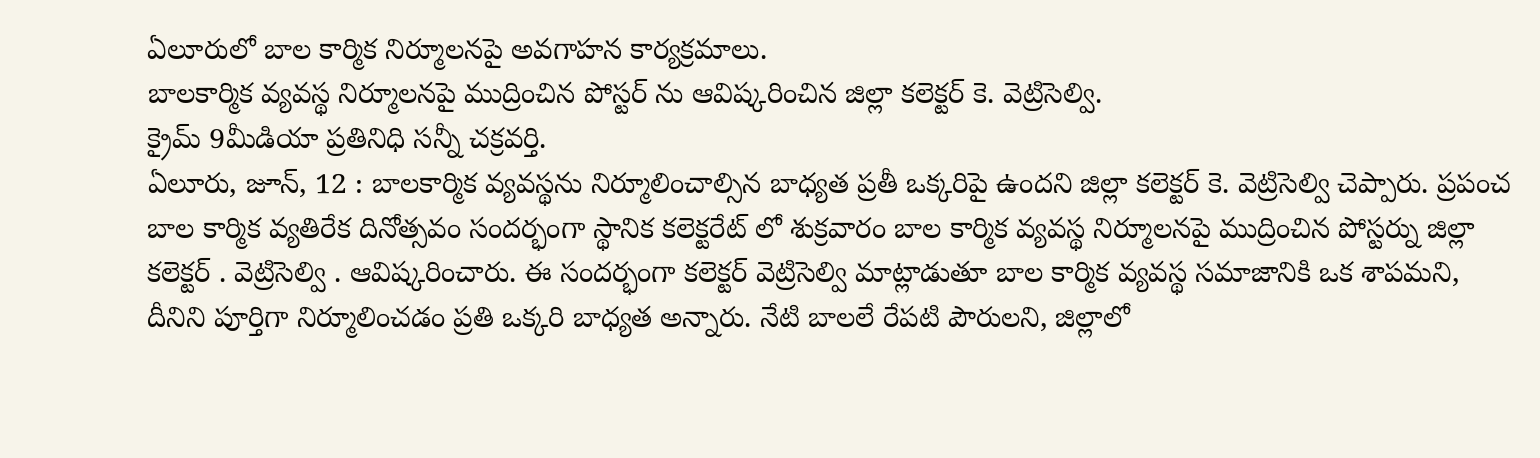ఏలూరులో బాల కార్మిక నిర్మూలనపై అవగాహన కార్యక్రమాలు.
బాలకార్మిక వ్యవస్థ నిర్మూలనపై ముద్రించిన పోస్టర్ ను ఆవిష్కరించిన జిల్లా కలెక్టర్ కె. వెట్రిసెల్వి.
క్రైమ్ 9మీడియా ప్రతినిధి సన్నీ చక్రవర్తి.
ఏలూరు, జూన్, 12 : బాలకార్మిక వ్యవస్థను నిర్మూలించాల్సిన బాధ్యత ప్రతీ ఒక్కరిపై ఉందని జిల్లా కలెక్టర్ కె. వెట్రిసెల్వి చెప్పారు. ప్రపంచ బాల కార్మిక వ్యతిరేక దినోత్సవం సందర్భంగా స్థానిక కలెక్టరేట్ లో శుక్రవారం బాల కార్మిక వ్యవస్థ నిర్మూలనపై ముద్రించిన పోస్టర్ను జిల్లా కలెక్టర్ . వెట్రిసెల్వి . ఆవిష్కరించారు. ఈ సందర్భంగా కలెక్టర్ వెట్రిసెల్వి మాట్లాడుతూ బాల కార్మిక వ్యవస్థ సమాజానికి ఒక శాపమని, దీనిని పూర్తిగా నిర్మూలించడం ప్రతి ఒక్కరి బాధ్యత అన్నారు. నేటి బాలలే రేపటి పౌరులని, జిల్లాలో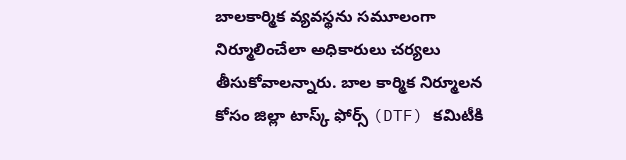బాలకార్మిక వ్యవస్థను సమూలంగా నిర్మూలించేలా అధికారులు చర్యలు తీసుకోవాలన్నారు. బాల కార్మిక నిర్మూలన కోసం జిల్లా టాస్క్ ఫోర్స్ (DTF) కమిటీకి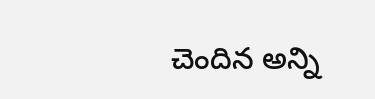చెందిన అన్ని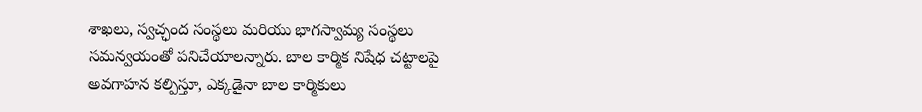శాఖలు, స్వచ్ఛంద సంస్థలు మరియు భాగస్వామ్య సంస్థలు సమన్వయంతో పనిచేయాలన్నారు. బాల కార్మిక నిషేధ చట్టాలపై అవగాహన కల్పిస్తూ, ఎక్కడైనా బాల కార్మికులు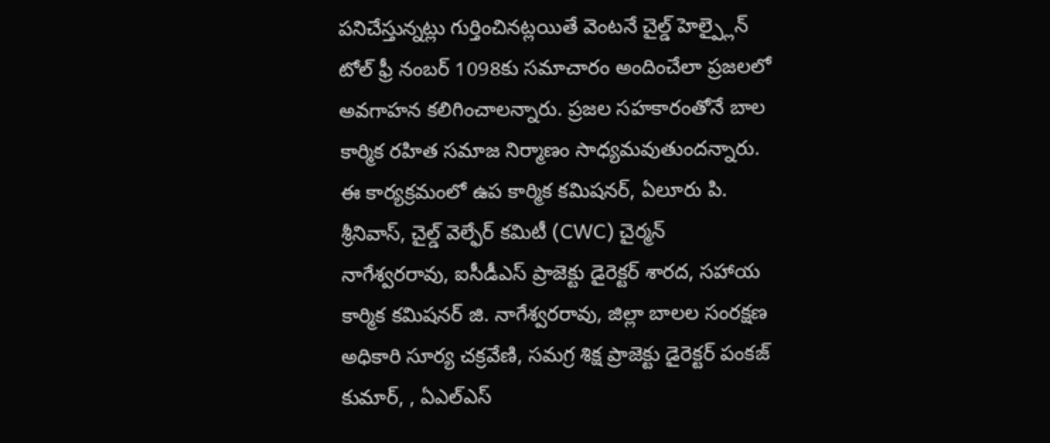పనిచేస్తున్నట్లు గుర్తించినట్లయితే వెంటనే చైల్డ్ హెల్ప్లైన్ టోల్ ఫ్రీ నంబర్ 1098కు సమాచారం అందించేలా ప్రజలలో అవగాహన కలిగించాలన్నారు. ప్రజల సహకారంతోనే బాల కార్మిక రహిత సమాజ నిర్మాణం సాధ్యమవుతుందన్నారు.
ఈ కార్యక్రమంలో ఉప కార్మిక కమిషనర్, ఏలూరు పి. శ్రీనివాస్, చైల్డ్ వెల్ఫేర్ కమిటీ (CWC) చైర్మన్ నాగేశ్వరరావు, ఐసీడీఎస్ ప్రాజెక్టు డైరెక్టర్ శారద, సహాయ కార్మిక కమిషనర్ జి. నాగేశ్వరరావు, జిల్లా బాలల సంరక్షణ అధికారి సూర్య చక్రవేణి, సమగ్ర శిక్ష ప్రాజెక్టు డైరెక్టర్ పంకజ్ కుమార్, , ఏఎల్ఎస్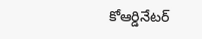కోఆర్డినేటర్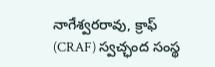నాగేశ్వరరావు, క్రాఫ్ (CRAF) స్వచ్ఛంద సంస్థ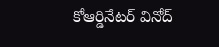కోఆర్డినేటర్ వినోద్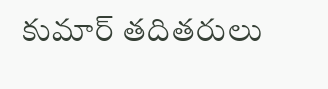కుమార్ తదితరులు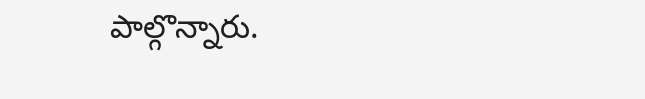పాల్గొన్నారు.